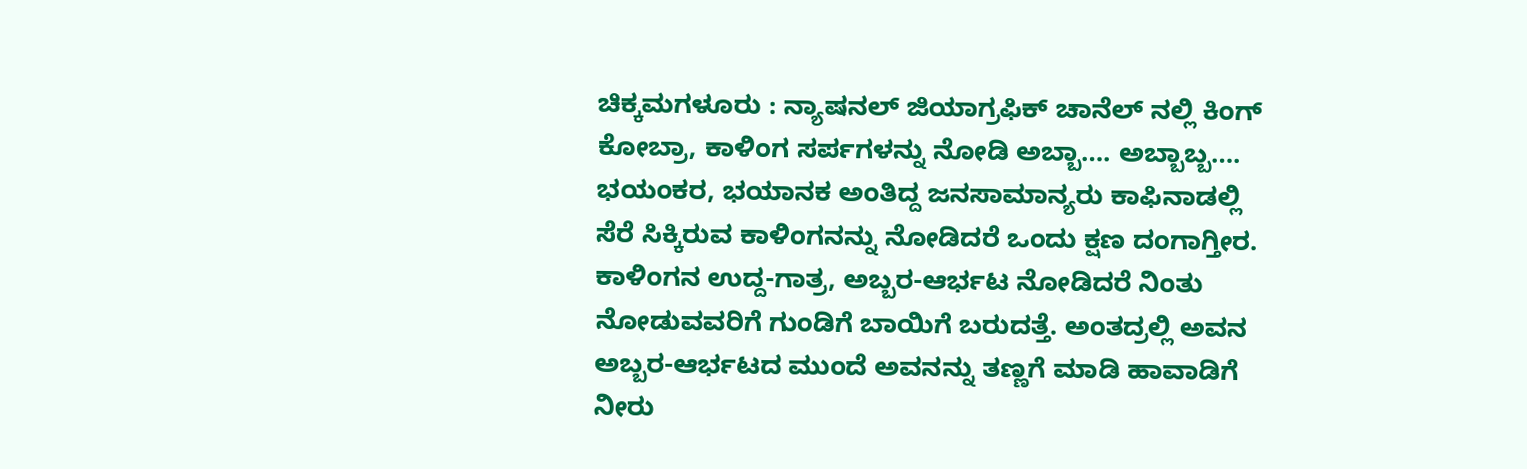ಚಿಕ್ಕಮಗಳೂರು : ನ್ಯಾಷನಲ್ ಜಿಯಾಗ್ರಫಿಕ್ ಚಾನೆಲ್ ನಲ್ಲಿ ಕಿಂಗ್ ಕೋಬ್ರಾ, ಕಾಳಿಂಗ ಸರ್ಪಗಳನ್ನು ನೋಡಿ ಅಬ್ಬಾ…. ಅಬ್ಬಾಬ್ಬ…. ಭಯಂಕರ, ಭಯಾನಕ ಅಂತಿದ್ದ ಜನಸಾಮಾನ್ಯರು ಕಾಫಿನಾಡಲ್ಲಿ ಸೆರೆ ಸಿಕ್ಕಿರುವ ಕಾಳಿಂಗನನ್ನು ನೋಡಿದರೆ ಒಂದು ಕ್ಷಣ ದಂಗಾಗ್ತೀರ. ಕಾಳಿಂಗನ ಉದ್ದ-ಗಾತ್ರ, ಅಬ್ಬರ-ಆರ್ಭಟ ನೋಡಿದರೆ ನಿಂತು ನೋಡುವವರಿಗೆ ಗುಂಡಿಗೆ ಬಾಯಿಗೆ ಬರುದತ್ತೆ. ಅಂತದ್ರಲ್ಲಿ ಅವನ ಅಬ್ಬರ-ಆರ್ಭಟದ ಮುಂದೆ ಅವನನ್ನು ತಣ್ಣಗೆ ಮಾಡಿ ಹಾವಾಡಿಗೆ ನೀರು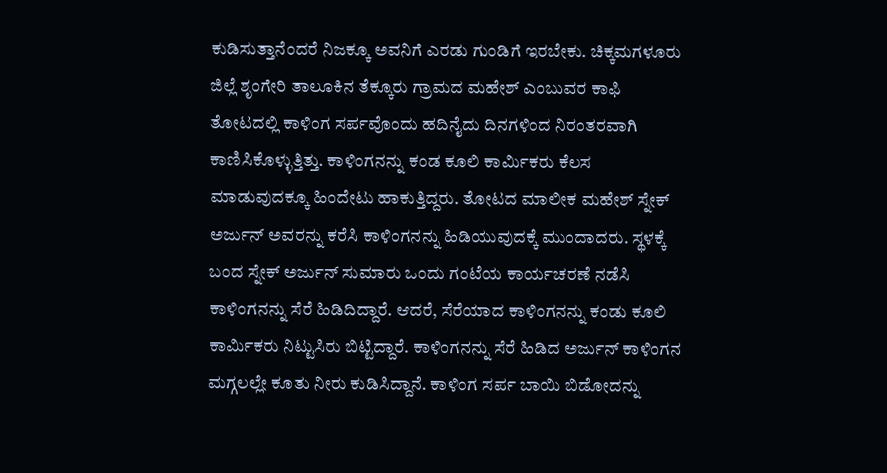ಕುಡಿಸುತ್ತಾನೆಂದರೆ ನಿಜಕ್ಕೂ ಅವನಿಗೆ ಎರಡು ಗುಂಡಿಗೆ ಇರಬೇಕು. ಚಿಕ್ಕಮಗಳೂರು ಜಿಲ್ಲೆ ಶೃಂಗೇರಿ ತಾಲೂಕಿನ ತೆಕ್ಕೂರು ಗ್ರಾಮದ ಮಹೇಶ್ ಎಂಬುವರ ಕಾಫಿ ತೋಟದಲ್ಲಿ ಕಾಳಿಂಗ ಸರ್ಪವೊಂದು ಹದಿನೈದು ದಿನಗಳಿಂದ ನಿರಂತರವಾಗಿ ಕಾಣಿಸಿಕೊಳ್ಳುತ್ತಿತ್ತು. ಕಾಳಿಂಗನನ್ನು ಕಂಡ ಕೂಲಿ ಕಾರ್ಮಿಕರು ಕೆಲಸ ಮಾಡುವುದಕ್ಕೂ ಹಿಂದೇಟು ಹಾಕುತ್ತಿದ್ದರು. ತೋಟದ ಮಾಲೀಕ ಮಹೇಶ್ ಸ್ನೇಕ್ ಅರ್ಜುನ್ ಅವರನ್ನು ಕರೆಸಿ ಕಾಳಿಂಗನನ್ನು ಹಿಡಿಯುವುದಕ್ಕೆ ಮುಂದಾದರು. ಸ್ಥಳಕ್ಕೆ ಬಂದ ಸ್ನೇಕ್ ಅರ್ಜುನ್ ಸುಮಾರು ಒಂದು ಗಂಟೆಯ ಕಾರ್ಯಚರಣೆ ನಡೆಸಿ ಕಾಳಿಂಗನನ್ನು ಸೆರೆ ಹಿಡಿದಿದ್ದಾರೆ. ಆದರೆ, ಸೆರೆಯಾದ ಕಾಳಿಂಗನನ್ನು ಕಂಡು ಕೂಲಿ ಕಾರ್ಮಿಕರು ನಿಟ್ಟುಸಿರು ಬಿಟ್ಟಿದ್ದಾರೆ. ಕಾಳಿಂಗನನ್ನು ಸೆರೆ ಹಿಡಿದ ಅರ್ಜುನ್ ಕಾಳಿಂಗನ ಮಗ್ಗಲಲ್ಲೇ ಕೂತು ನೀರು ಕುಡಿಸಿದ್ದಾನೆ. ಕಾಳಿಂಗ ಸರ್ಪ ಬಾಯಿ ಬಿಡೋದನ್ನು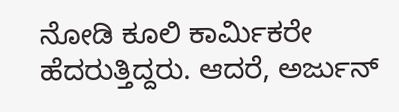ನೋಡಿ ಕೂಲಿ ಕಾರ್ಮಿಕರೇ ಹೆದರುತ್ತಿದ್ದರು. ಆದರೆ, ಅರ್ಜುನ್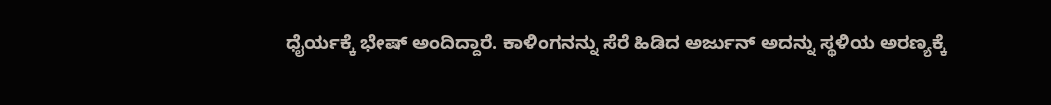ಧೈರ್ಯಕ್ಕೆ ಭೇಷ್ ಅಂದಿದ್ದಾರೆ. ಕಾಳಿಂಗನನ್ನು ಸೆರೆ ಹಿಡಿದ ಅರ್ಜುನ್ ಅದನ್ನು ಸ್ಥಳಿಯ ಅರಣ್ಯಕ್ಕೆ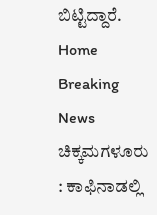ಬಿಟ್ಟಿದ್ದಾರೆ.
Home Breaking News ಚಿಕ್ಕಮಗಳೂರು : ಕಾಫಿನಾಡಲ್ಲಿ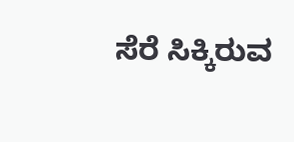ಸೆರೆ ಸಿಕ್ಕಿರುವ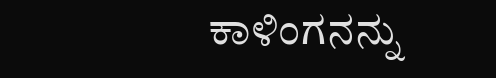ಕಾಳಿಂಗನನ್ನು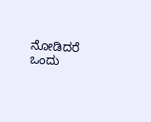ನೋಡಿದರೆ ಒಂದು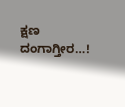ಕ್ಷಣ ದಂಗಾಗ್ತೀರ…!